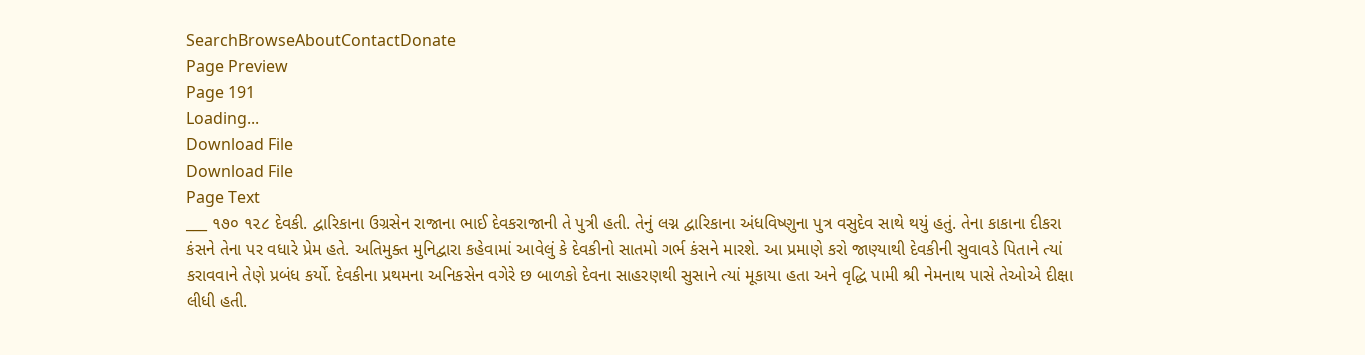SearchBrowseAboutContactDonate
Page Preview
Page 191
Loading...
Download File
Download File
Page Text
___ ૧૭૦ ૧૨૮ દેવકી. દ્વારિકાના ઉગ્રસેન રાજાના ભાઈ દેવકરાજાની તે પુત્રી હતી. તેનું લગ્ન દ્વારિકાના અંધવિષ્ણુના પુત્ર વસુદેવ સાથે થયું હતું. તેના કાકાના દીકરા કંસને તેના પર વધારે પ્રેમ હતે. અતિમુક્ત મુનિદ્વારા કહેવામાં આવેલું કે દેવકીનો સાતમો ગર્ભ કંસને મારશે. આ પ્રમાણે કરો જાણ્યાથી દેવકીની સુવાવડે પિતાને ત્યાં કરાવવાને તેણે પ્રબંધ કર્યો. દેવકીના પ્રથમના અનિકસેન વગેરે છ બાળકો દેવના સાહરણથી સુસાને ત્યાં મૂકાયા હતા અને વૃદ્ધિ પામી શ્રી નેમનાથ પાસે તેઓએ દીક્ષા લીધી હતી.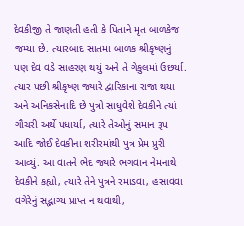દેવકીજી તે જાણતી હતી કે પિતાને મૃત બાળકેજ જમ્યા છે. ત્યારબાદ સાતમા બાળક શ્રીકૃષ્ણનું પણ દેવ વડે સાહરણ થયું અને તે ગેકુલમાં ઉછર્યા. ત્યાર પછી શ્રીકૃષ્ણ જ્યારે દ્વારિકાના રાજા થયા અને અનિકસેનાદિ છે પુત્રો સાધુવેશે દેવકીને ત્યાં ગૌચરી અર્થે પધાર્યા, ત્યારે તેઓનું સમાન રૂપ આદિ જોઈ દેવકીના શરીરમાંથી પુત્ર પ્રેમ પ્રુરી આવ્યું. આ વાતને ભેદ જ્યારે ભગવાન નેમનાથે દેવકીને કહ્યો, ત્યારે તેને પુત્રને રમાડવા, હસાવવા વગેરેનું સદ્ભાગ્ય પ્રાપ્ત ન થવાથી,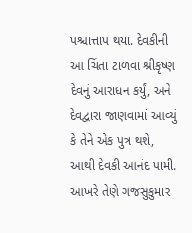પશ્ચાત્તાપ થયા. દેવકીની આ ચિંતા ટાળવા શ્રીકૃષ્ણ દેવનું આરાધન કર્યું, અને દેવદ્વારા જાણવામાં આવ્યું કે તેને એક પુત્ર થશે, આથી દેવકી આનંદ પામી. આખરે તેણે ગજસુકુમાર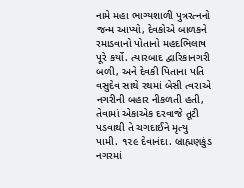નામે મહા ભાગ્યશાળી પુત્રરત્નનો જન્મ આપ્યો, દેવકોએ બાળકને રમાડવાનો પોતાનો મહદભિલાષ પૂરે કર્યો. ત્યારબાદ દ્વારિકાનગરી બળી, અને દેવકી પિતાના પતિ વસુદેવ સાથે રથમાં બેસી ત્વરાએ નગરીની બહાર નીકળતી હતી, તેવામાં એકાએક દરવાજે તૂટી પડવાથી તે ચગદાઈને મૃત્યુ પામી. ૧૨૯ દેવાનંદા. બ્રાહ્મણકુંડ નગરમાં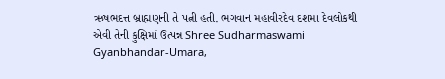ઋષભદત્ત બ્રાહ્મણની તે પત્ની હતી. ભગવાન મહાવીરદેવ દશમા દેવલોકથી એવી તેની કુક્ષિમાં ઉત્પન્ન Shree Sudharmaswami Gyanbhandar-Umara,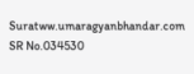Suratww.umaragyanbhandar.com
SR No.034530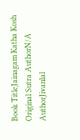Book TitleJainagam Katha Kosh
Original Sutra AuthorN/A
AuthorJivanlal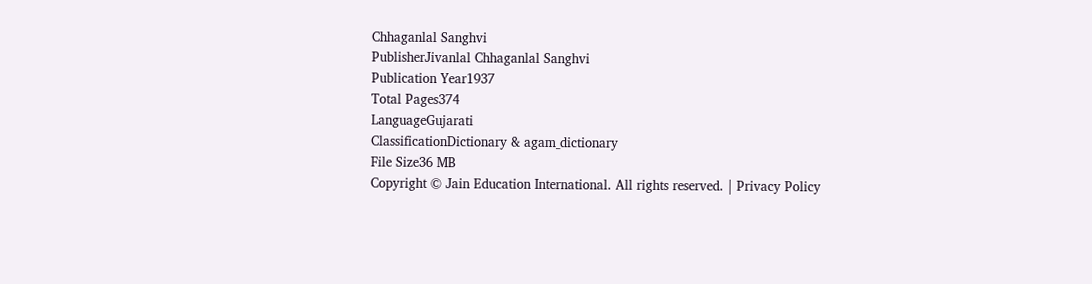Chhaganlal Sanghvi
PublisherJivanlal Chhaganlal Sanghvi
Publication Year1937
Total Pages374
LanguageGujarati
ClassificationDictionary & agam_dictionary
File Size36 MB
Copyright © Jain Education International. All rights reserved. | Privacy Policy